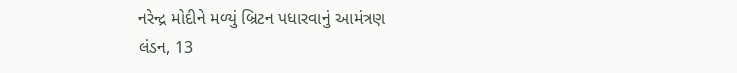નરેન્દ્ર મોદીને મળ્યું બ્રિટન પધારવાનું આમંત્રણ
લંડન, 13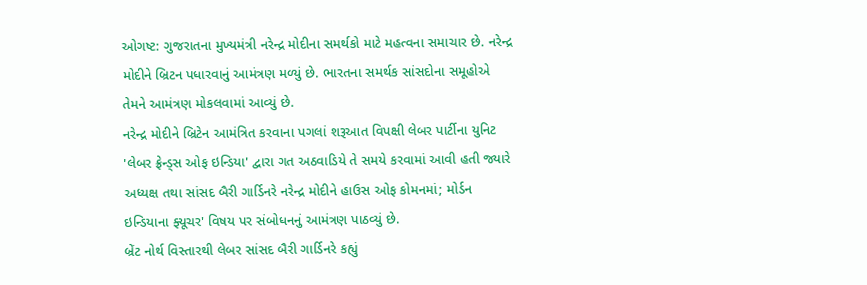ઓગષ્ટ: ગુજરાતના મુખ્યમંત્રી નરેન્દ્ર મોદીના સમર્થકો માટે મહત્વના સમાચાર છે. નરેન્દ્ર મોદીને બ્રિટન પધારવાનું આમંત્રણ મળ્યું છે. ભારતના સમર્થક સાંસદોના સમૂહોએ તેમને આમંત્રણ મોકલવામાં આવ્યું છે.
નરેન્દ્ર મોદીને બ્રિટેન આમંત્રિત કરવાના પગલાં શરૂઆત વિપક્ષી લેબર પાર્ટીના યુનિટ 'લેબર ફ્રેન્ડ્સ ઓફ ઇન્ડિયા' દ્વારા ગત અઠવાડિયે તે સમયે કરવામાં આવી હતી જ્યારે અધ્યક્ષ તથા સાંસદ બૈરી ગાર્ડિનરે નરેન્દ્ર મોદીને હાઉસ ઓફ કોમનમાં; મોર્ડન ઇન્ડિયાના ફ્યૂચર' વિષય પર સંબોધનનું આમંત્રણ પાઠવ્યું છે.
બ્રેંટ નોર્થ વિસ્તારથી લેબર સાંસદ બૈરી ગાર્ડિનરે કહ્યું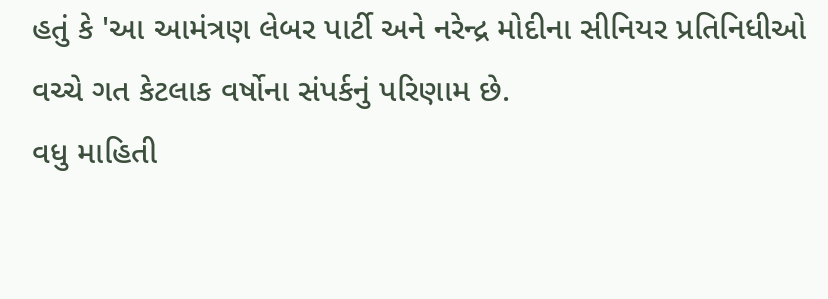હતું કે 'આ આમંત્રણ લેબર પાર્ટી અને નરેન્દ્ર મોદીના સીનિયર પ્રતિનિધીઓ વચ્ચે ગત કેટલાક વર્ષોના સંપર્કનું પરિણામ છે.
વધુ માહિતી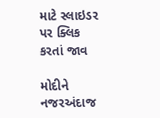માટે સ્લાઇડર પર ક્લિક કરતાં જાવ

મોદીને નજરઅંદાજ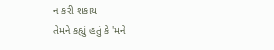ન કરી શકાય
તેમને કહ્યું હતું કે 'મને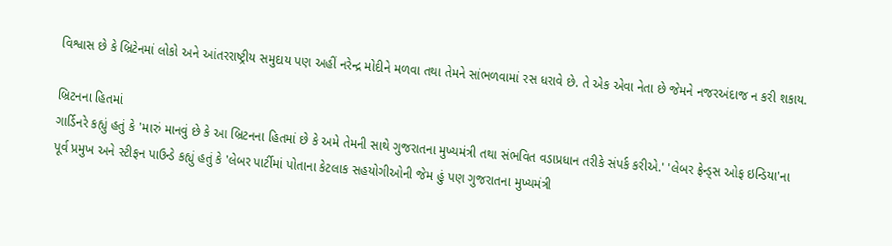વિશ્વાસ છે કે બ્રિટેનમાં લોકો અને આંતરરાષ્ટ્રીય સમુદાય પણ અહીં નરેન્દ્ર મોદીને મળવા તથા તેમને સાંભળવામાં રસ ધરાવે છે. તે એક એવા નેતા છે જેમને નજરઅંદાજ ન કરી શકાય.

બ્રિટનના હિતમાં
ગાર્ડિનરે કહ્યું હતું કે 'મારું માનવું છે કે આ બ્રિટનના હિતમાં છે કે અમે તેમની સાથે ગુજરાતના મુખ્યમંત્રી તથા સંભવિત વડાપ્રધાન તરીકે સંપર્ક કરીએ.' 'લેબર ફ્રેન્ડ્સ ઓફ ઇન્ડિયા'ના પૂર્વ પ્રમુખ અને સ્ટીફન પાઉન્ડે કહ્યું હતું કે 'લેબર પાર્ટીમાં પોતાના કેટલાક સહયોગીઓની જેમ હું પણ ગુજરાતના મુખ્યમંત્રી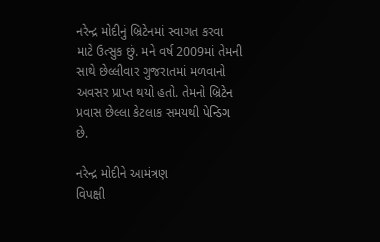નરેન્દ્ર મોદીનું બ્રિટેનમાં સ્વાગત કરવા માટે ઉત્સુક છું. મને વર્ષ 2009માં તેમની સાથે છેલ્લીવાર ગુજરાતમાં મળવાનો અવસર પ્રાપ્ત થયો હતો. તેમનો બ્રિટેન પ્રવાસ છેલ્લા કેટલાક સમયથી પેન્ડિગ છે.

નરેન્દ્ર મોદીને આમંત્રણ
વિપક્ષી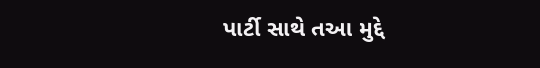પાર્ટી સાથે તઆ મુદ્દે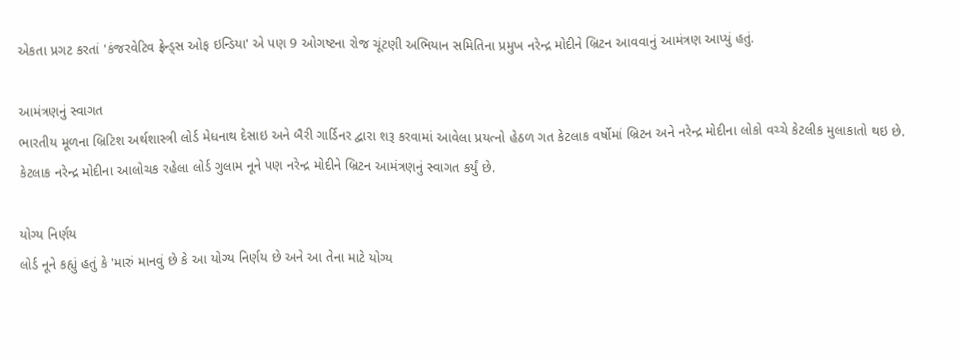એકતા પ્રગટ કરતાં 'કંજરવેટિવ ફ્રેન્ડ્સ ઓફ ઇન્ડિયા' એ પણ 9 ઓગષ્ટના રોજ ચૂંટણી અભિયાન સમિતિના પ્રમુખ નરેન્દ્ર મોદીને બ્રિટન આવવાનું આમંત્રણ આપ્યું હતું.

આમંત્રણનું સ્વાગત
ભારતીય મૂળના બ્રિટિશ અર્થશાસ્ત્રી લોર્ડ મેધનાથ દેસાઇ અને બૈરી ગાર્ડિનર દ્વારા શરૂ કરવામાં આવેલા પ્રયત્નો હેઠળ ગત કેટલાક વર્ષોમાં બ્રિટન અને નરેન્દ્ર મોદીના લોકો વચ્ચે કેટલીક મુલાકાતો થઇ છે. કેટલાક નરેન્દ્ર મોદીના આલોચક રહેલા લોર્ડ ગુલામ નૂને પણ નરેન્દ્ર મોદીને બ્રિટન આમંત્રણનું સ્વાગત કર્યું છે.

યોગ્ય નિર્ણય
લોર્ડ નૂને કહ્યું હતું કે 'મારું માનવું છે કે આ યોગ્ય નિર્ણય છે અને આ તેના માટે યોગ્ય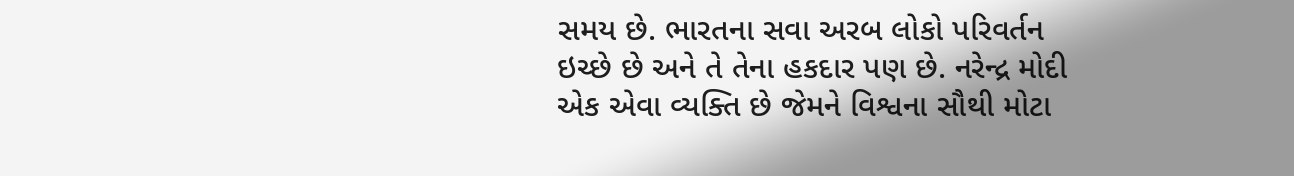સમય છે. ભારતના સવા અરબ લોકો પરિવર્તન ઇચ્છે છે અને તે તેના હકદાર પણ છે. નરેન્દ્ર મોદી એક એવા વ્યક્તિ છે જેમને વિશ્વના સૌથી મોટા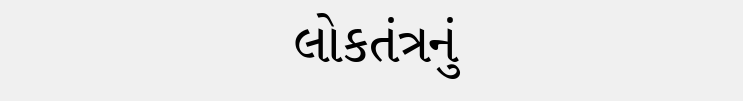લોકતંત્રનું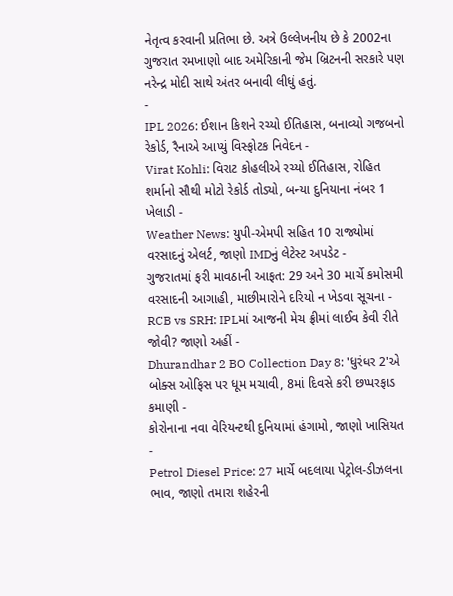નેતૃત્વ કરવાની પ્રતિભા છે. અત્રે ઉલ્લેખનીય છે કે 2002ના ગુજરાત રમખાણો બાદ અમેરિકાની જેમ બ્રિટનની સરકારે પણ નરેન્દ્ર મોદી સાથે અંતર બનાવી લીધું હતું.
-
IPL 2026: ઈશાન કિશને રચ્યો ઈતિહાસ, બનાવ્યો ગજબનો રેકોર્ડ, રૈનાએ આપ્યું વિસ્ફોટક નિવેદન -
Virat Kohli: વિરાટ કોહલીએ રચ્યો ઈતિહાસ, રોહિત શર્માનો સૌથી મોટો રેકોર્ડ તોડ્યો, બન્યા દુનિયાના નંબર 1 ખેલાડી -
Weather News: યુપી-એમપી સહિત 10 રાજ્યોમાં વરસાદનું એલર્ટ, જાણો IMDનું લેટેસ્ટ અપડેટ -
ગુજરાતમાં ફરી માવઠાની આફત: 29 અને 30 માર્ચે કમોસમી વરસાદની આગાહી, માછીમારોને દરિયો ન ખેડવા સૂચના -
RCB vs SRH: IPLમાં આજની મેચ ફ્રીમાં લાઈવ કેવી રીતે જોવી? જાણો અહીં -
Dhurandhar 2 BO Collection Day 8: 'ધુરંધર 2'એ બોક્સ ઓફિસ પર ધૂમ મચાવી, 8માં દિવસે કરી છપ્પરફાડ કમાણી -
કોરોનાના નવા વેરિયન્ટથી દુનિયામાં હંગામો, જાણો ખાસિયત -
Petrol Diesel Price: 27 માર્ચે બદલાયા પેટ્રોલ-ડીઝલના ભાવ, જાણો તમારા શહેરની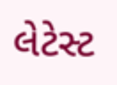લેટેસ્ટ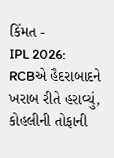કિંમત -
IPL 2026: RCBએ હૈદરાબાદને ખરાબ રીતે હરાવ્યું, કોહલીની તોફાની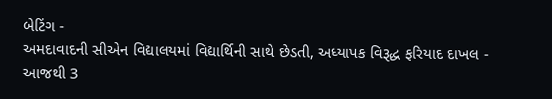બેટિંગ -
અમદાવાદની સીએન વિદ્યાલયમાં વિદ્યાર્થિની સાથે છેડતી, અધ્યાપક વિરૂદ્ધ ફરિયાદ દાખલ -
આજથી 3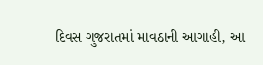દિવસ ગુજરાતમાં માવઠાની આગાહી, આ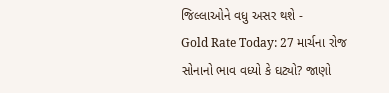જિલ્લાઓને વધુ અસર થશે -
Gold Rate Today: 27 માર્ચના રોજ સોનાનો ભાવ વધ્યો કે ઘટ્યો? જાણો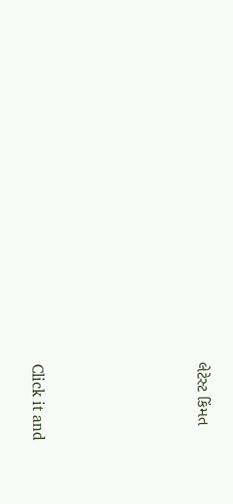લેટેસ્ટ કિંમત









Click it and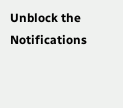Unblock the Notifications